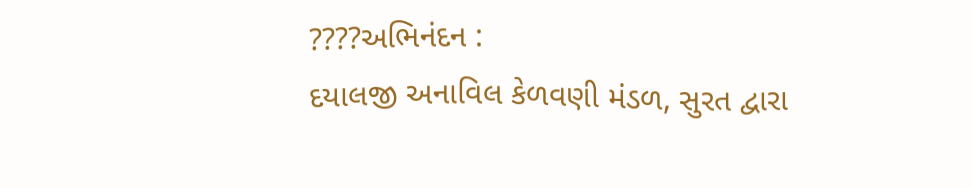????અભિનંદન :
દયાલજી અનાવિલ કેળવણી મંડળ, સુરત દ્વારા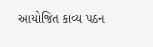આયોજિત કાવ્ય પઠન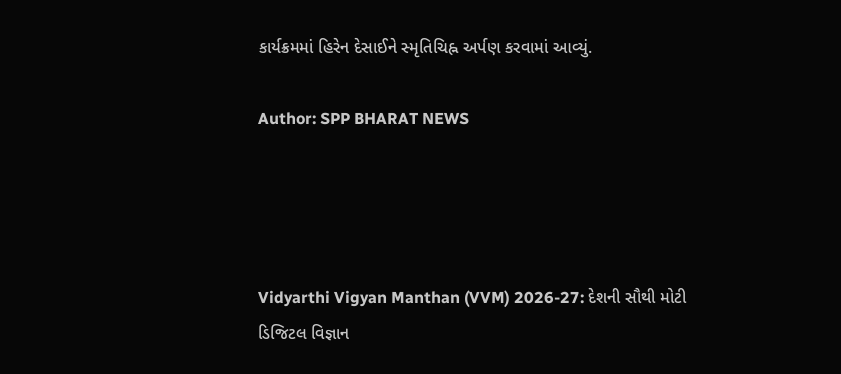કાર્યક્રમમાં હિરેન દેસાઈને સ્મૃતિચિહ્ન અર્પણ કરવામાં આવ્યું.

Author: SPP BHARAT NEWS




Vidyarthi Vigyan Manthan (VVM) 2026-27: દેશની સૌથી મોટી ડિજિટલ વિજ્ઞાન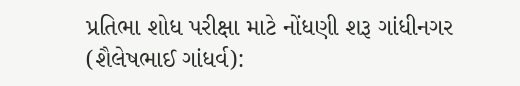પ્રતિભા શોધ પરીક્ષા માટે નોંધણી શરૂ ગાંધીનગર (શૈલેષભાઈ ગાંધર્વ):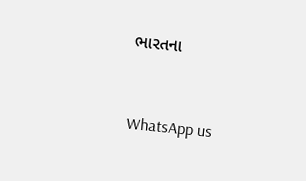ભારતના


WhatsApp us